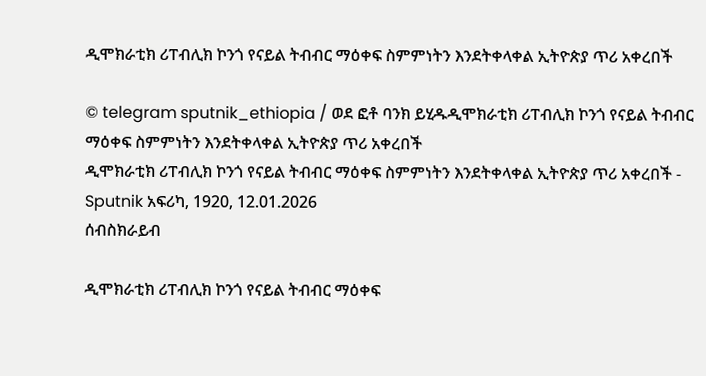ዲሞክራቲክ ሪፐብሊክ ኮንጎ የናይል ትብብር ማዕቀፍ ስምምነትን እንደትቀላቀል ኢትዮጵያ ጥሪ አቀረበች

© telegram sputnik_ethiopia / ወደ ፎቶ ባንክ ይሂዱዲሞክራቲክ ሪፐብሊክ ኮንጎ የናይል ትብብር ማዕቀፍ ስምምነትን እንደትቀላቀል ኢትዮጵያ ጥሪ አቀረበች
ዲሞክራቲክ ሪፐብሊክ ኮንጎ የናይል ትብብር ማዕቀፍ ስምምነትን እንደትቀላቀል ኢትዮጵያ ጥሪ አቀረበች - Sputnik አፍሪካ, 1920, 12.01.2026
ሰብስክራይብ

ዲሞክራቲክ ሪፐብሊክ ኮንጎ የናይል ትብብር ማዕቀፍ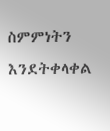ስምምነትን እንደትቀላቀል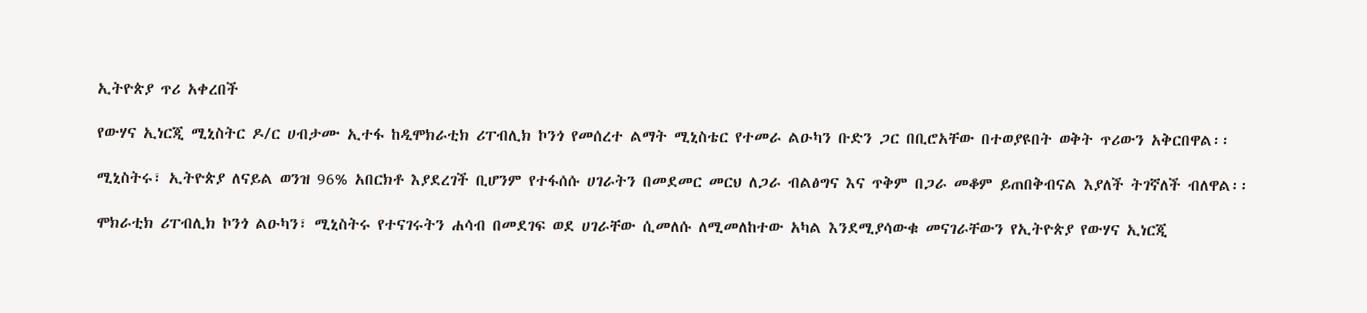ኢትዮጵያ ጥሪ አቀረበች

የውሃና ኢነርጂ ሚኒስትር ዶ/ር ሀብታሙ ኢተፋ ከዲሞክራቲክ ሪፐብሊክ ኮንጎ የመሰረተ ልማት ሚኒስቴር የተመራ ልዑካን ቡድን ጋር በቢሮአቸው በተወያዩበት ወቅት ጥሪውን አቅርበዋል፡፡

ሚኒስትሩ፣ ኢትዮጵያ ለናይል ወንዝ 96% አበርክቶ እያደረገች ቢሆንም የተፋሰሱ ሀገራትን በመደመር መርህ ለጋራ ብልፅግና እና ጥቅም በጋራ መቆም ይጠበቅብናል እያለች ትገኛለች ብለዋል፡፡

ሞክራቲክ ሪፐብሊክ ኮንጎ ልዑካን፣ ሚኒስትሩ የተናገሩትን ሐሳብ በመደገፍ ወደ ሀገራቸው ሲመለሱ ለሚመለከተው አካል እንደሚያሳውቁ መናገራቸውን የኢትዮጵያ የውሃና ኢነርጂ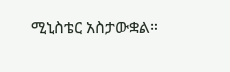ሚኒስቴር አስታውቋል።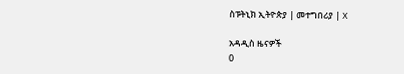ስፑትኒክ ኢትዮጵያ | መተግበሪያ | X

አዳዲስ ዜናዎች
0